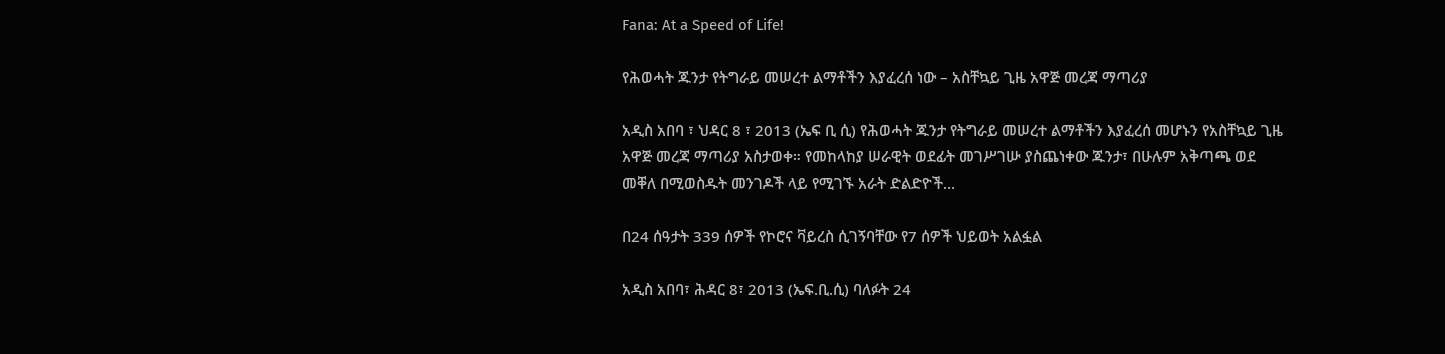Fana: At a Speed of Life!

የሕወሓት ጁንታ የትግራይ መሠረተ ልማቶችን እያፈረሰ ነው – አስቸኳይ ጊዜ አዋጅ መረጃ ማጣሪያ

አዲስ አበባ ፣ ህዳር 8 ፣ 2013 (ኤፍ ቢ ሲ) የሕወሓት ጁንታ የትግራይ መሠረተ ልማቶችን እያፈረሰ መሆኑን የአስቸኳይ ጊዜ አዋጅ መረጃ ማጣሪያ አስታወቀ። የመከላከያ ሠራዊት ወደፊት መገሥገሡ ያስጨነቀው ጁንታ፣ በሁሉም አቅጣጫ ወደ መቐለ በሚወስዱት መንገዶች ላይ የሚገኙ አራት ድልድዮች…

በ24 ሰዓታት 339 ሰዎች የኮሮና ቫይረስ ሲገኝባቸው የ7 ሰዎች ህይወት አልፏል

አዲስ አበባ፣ ሕዳር 8፣ 2013 (ኤፍ.ቢ.ሲ) ባለፉት 24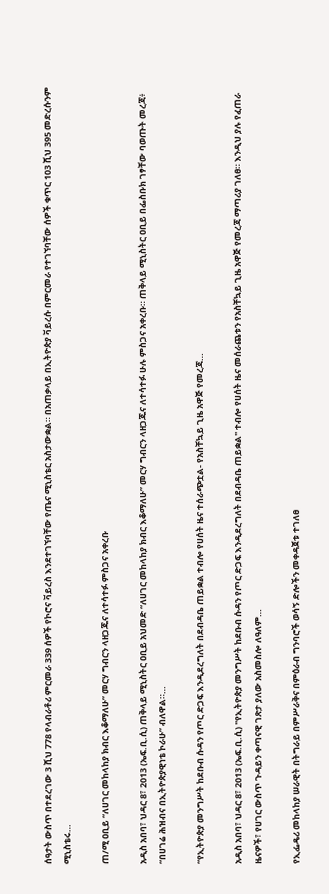ሰዓታት ውስጥ በተደረገው 3 ሺህ 778 የላብራቶሪ ምርመራ 339 ሰዎች የኮሮና ቫይረስ እንደተገኘባቸው የጤና ሚኒስቴር አስታውቋል። በአጠቃላይ በኢትዮጵያ ቫይረሱ በምርመራ የተገኘባቸው ሰዎች ቁጥር 103 ሺህ 395 መድረሱንም ሚኒስቴሩ…

ጠ/ሚ ዐቢይ “ለሀገር መከላከያ ክብር እቆማለሁ” መርሃ ግብርን ላዘጋጁና ለተሳተፉ ምስጋና አቀረቡ

አዲስ አበባ፣ ህዳር 8፣ 2013 (ኤፍ.ቢ.ሲ) ጠቅላይ ሚኒስትር ዐቢይ አህመድ “ለሀገር መከላከያ ክብር እቆማለሁ” መርሃ ግብርን ላዘጋጁና ለተሳተፉ ሁሉ ምስጋና አቀረቡ። ጠቅላይ ሚኒስትር ዐቢይ በፌስቡክ ገፃቸው ባወጡት መረጃ፥ “በሀገሬ ሕዝብና በኢትዮጵያዊነቴ ኮራሁ” ብለዋል።…

“የኢትዮጵያ መንግሥት ከደቡብ ሱዳን የጦር ድጋፍ እንዲደረግለት በደብዳቤ ጠይቋል ተብሎ የሀሰት ዜና ተሰራጭቷል- የአስቸኳይ ጊዜ አዋጅ የመረጃ…

አዲስ አበባ፣ ህዳር 8፣ 2013 (ኤፍ.ቢ.ሲ) "የኢትዮጵያ መንግሥት ከደቡብ ሱዳን የጦር ድጋፍ እንዲደረግለት በደብዳቤ ጠይቋል" ተብሎ የሀሰት ዜና መሰራጨቱን የአስቸኳይ ጊዜ አዋጅ የመረጃ ማጣሪያ ገለፀ። እንዲህ ያሉ የፈጠራ ዜናዎች፣ የሀገር ውስጥ ጉዳይን ቀጣናዊ ገጽታ ያለው አስመስሎ ለዓለም…

የኢፌዴሪ መከላከያ ሠራዊት በትግራይ በምሥራቅና በምዕራብ ግንባሮች ወሳኝ ድሎችን መቀዳጀቱ ተገለፀ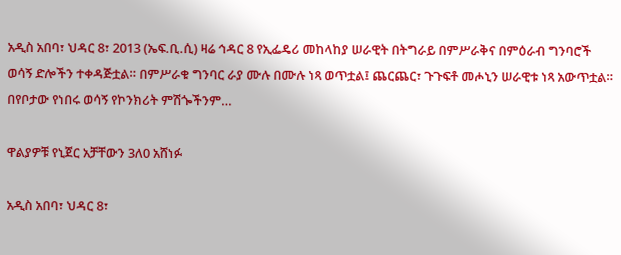አዲስ አበባ፣ ህዳር 8፣ 2013 (ኤፍ.ቢ.ሲ) ዛሬ ኅዳር 8 የኢፌዴሪ መከላከያ ሠራዊት በትግራይ በምሥራቅና በምዕራብ ግንባሮች ወሳኝ ድሎችን ተቀዳጅቷል። በምሥራቁ ግንባር ራያ ሙሉ በሙሉ ነጻ ወጥቷል፤ ጨርጨር፣ ጉጉፍቶ መሖኒን ሠራዊቱ ነጻ አውጥቷል። በየቦታው የነበሩ ወሳኝ የኮንክሪት ምሽጐችንም…

ዋልያዎቹ የኒጀር አቻቸውን 3ለ0 አሸነፉ

አዲስ አበባ፣ ህዳር 8፣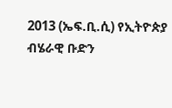2013 (ኤፍ.ቢ.ሲ) የኢትዮጵያ ብሄራዊ ቡድን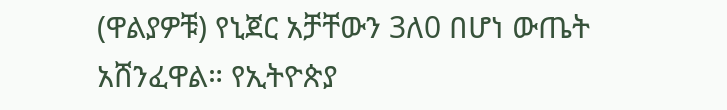(ዋልያዎቹ) የኒጀር አቻቸውን 3ለ0 በሆነ ውጤት አሸንፈዋል። የኢትዮጵያ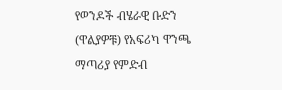የወንዶች ብሄራዊ ቡድን (ዋልያዎቹ) የአፍሪካ ዋንጫ ማጣሪያ የምድብ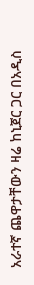አራተኛ ጨዋታቸውን ዛሬ ከኒጀር ጋር በአዲስ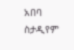አበባ ስታዲየም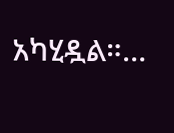አካሂዷል።…